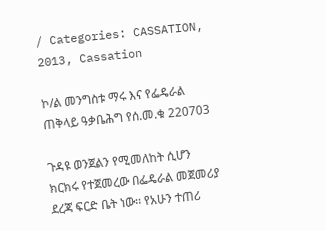/ Categories: CASSATION, 2013, Cassation

ኮ/ል መንግስቱ ማሩ እና የፌዴራል ጠቅላይ ዓቃቤሕግ የሰ.መ.ቁ 220703

ጉዳዩ ወንጀልን የሚመለከት ሲሆን ክርክሩ የተጀመረው በፌዴራል መጀመሪያ ደረጃ ፍርድ ቤት ነው፡፡ የአሁን ተጠሪ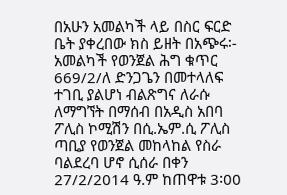በአሁን አመልካች ላይ በስር ፍርድ ቤት ያቀረበው ክስ ይዘት በአጭሩ፡- አመልካች የወንጀል ሕግ ቁጥር 669/2/ለ ድንጋጌን በመተላለፍ ተገቢ ያልሆነ ብልጽግና ለራሱ ለማግኘት በማሰብ በአዲስ አበባ ፖሊስ ኮሚሽን በሲ.ኤም.ሲ ፖሊስ ጣቢያ የወንጀል መከላከል የስራ ባልደረባ ሆኖ ሲሰራ በቀን 27/2/2014 ዓ.ም ከጠዋቱ 3፡00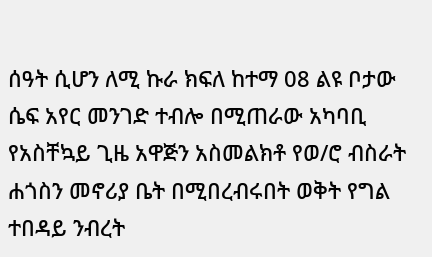ሰዓት ሲሆን ለሚ ኩራ ክፍለ ከተማ 08 ልዩ ቦታው ሴፍ አየር መንገድ ተብሎ በሚጠራው አካባቢ የአስቸኳይ ጊዜ አዋጅን አስመልክቶ የወ/ሮ ብስራት ሐጎስን መኖሪያ ቤት በሚበረብሩበት ወቅት የግል ተበዳይ ንብረት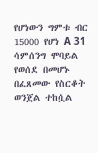የሆነውን ግምቱ ብር 15000 የሆነ A 31 ሳምሰንግ ሞባይል የወሰደ በመሆኑ በፈጸመው የስርቆት ወንጀል ተከሷል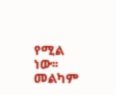የሚል ነው፡፡መልካም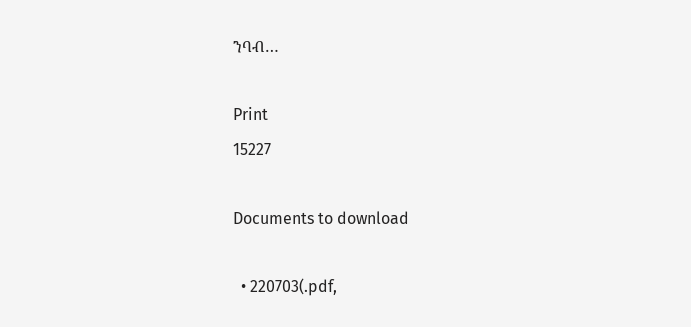ንባብ…

Print
15227

Documents to download

  • 220703(.pdf,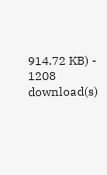914.72 KB) - 1208 download(s)